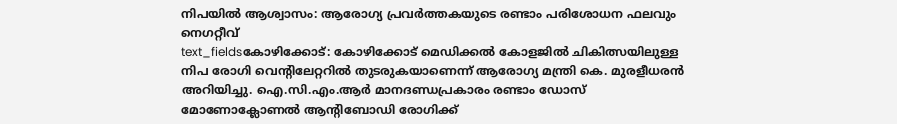നിപയിൽ ആശ്വാസം: ആരോഗ്യ പ്രവർത്തകയുടെ രണ്ടാം പരിശോധന ഫലവും നെഗറ്റീവ്
text_fieldsകോഴിക്കോട്: കോഴിക്കോട് മെഡിക്കൽ കോളജിൽ ചികിത്സയിലുള്ള നിപ രോഗി വെന്റിലേറ്ററിൽ തുടരുകയാണെന്ന് ആരോഗ്യ മന്ത്രി കെ. മുരളീധരൻ അറിയിച്ചു. ഐ.സി.എം.ആർ മാനദണ്ഡപ്രകാരം രണ്ടാം ഡോസ് മോണോക്ലോണൽ ആന്റിബോഡി രോഗിക്ക്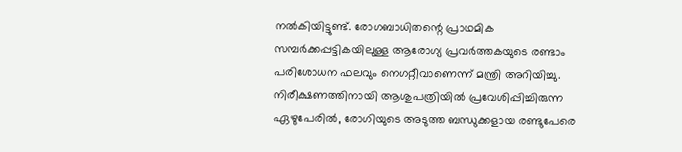നൽകിയിട്ടുണ്ട്. രോഗബാധിതന്റെ പ്രാഥമിക സമ്പർക്കപ്പട്ടികയിലുള്ള ആരോഗ്യ പ്രവർത്തകയുടെ രണ്ടാം പരിശോധന ഫലവും നെഗറ്റീവാണെന്ന് മന്ത്രി അറിയിച്ചു.
നിരീക്ഷണത്തിനായി ആശുപത്രിയിൽ പ്രവേശിപ്പിച്ചിരുന്ന ഏഴുപേരിൽ, രോഗിയുടെ അടുത്ത ബന്ധുക്കളായ രണ്ടുപേരെ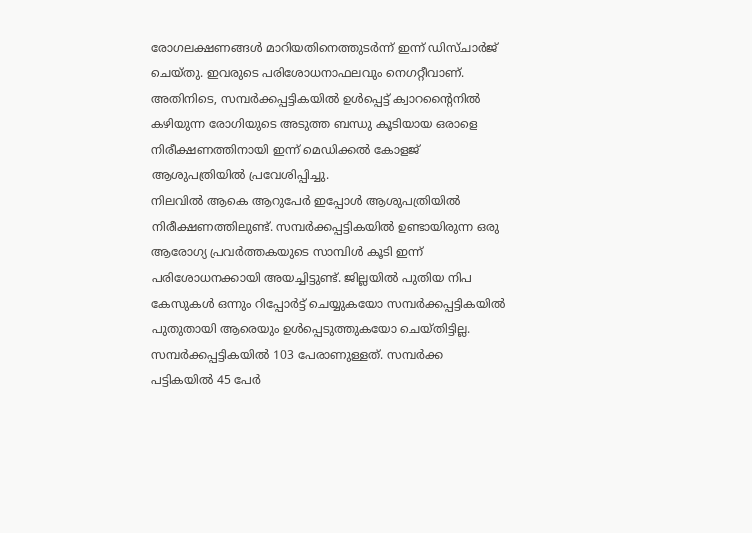രോഗലക്ഷണങ്ങൾ മാറിയതിനെത്തുടർന്ന് ഇന്ന് ഡിസ്ചാർജ് ചെയ്തു. ഇവരുടെ പരിശോധനാഫലവും നെഗറ്റീവാണ്. അതിനിടെ, സമ്പർക്കപ്പട്ടികയിൽ ഉൾപ്പെട്ട് ക്വാറന്റൈനിൽ കഴിയുന്ന രോഗിയുടെ അടുത്ത ബന്ധു കൂടിയായ ഒരാളെ നിരീക്ഷണത്തിനായി ഇന്ന് മെഡിക്കൽ കോളജ് ആശുപത്രിയിൽ പ്രവേശിപ്പിച്ചു.
നിലവിൽ ആകെ ആറുപേർ ഇപ്പോൾ ആശുപത്രിയിൽ നിരീക്ഷണത്തിലുണ്ട്. സമ്പർക്കപ്പട്ടികയിൽ ഉണ്ടായിരുന്ന ഒരു ആരോഗ്യ പ്രവർത്തകയുടെ സാമ്പിൾ കൂടി ഇന്ന് പരിശോധനക്കായി അയച്ചിട്ടുണ്ട്. ജില്ലയിൽ പുതിയ നിപ കേസുകൾ ഒന്നും റിപ്പോർട്ട് ചെയ്യുകയോ സമ്പർക്കപ്പട്ടികയിൽ പുതുതായി ആരെയും ഉൾപ്പെടുത്തുകയോ ചെയ്തിട്ടില്ല. സമ്പർക്കപ്പട്ടികയിൽ 103 പേരാണുള്ളത്. സമ്പർക്ക പട്ടികയിൽ 45 പേർ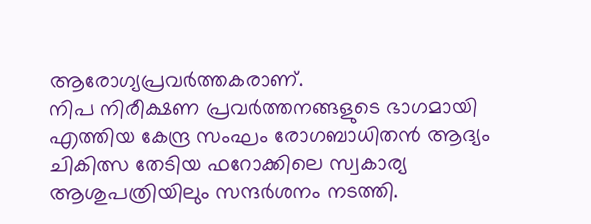ആരോഗ്യപ്രവർത്തകരാണ്.
നിപ നിരീക്ഷണ പ്രവർത്തനങ്ങളുടെ ഭാഗമായി എത്തിയ കേന്ദ്ര സംഘം രോഗബാധിതൻ ആദ്യം ചികിത്സ തേടിയ ഫറോക്കിലെ സ്വകാര്യ ആശുപത്രിയിലും സന്ദർശനം നടത്തി.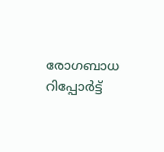രോഗബാധ റിപ്പോർട്ട്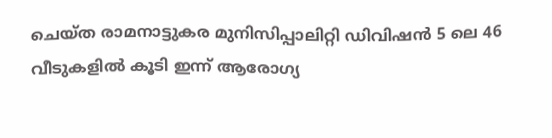ചെയ്ത രാമനാട്ടുകര മുനിസിപ്പാലിറ്റി ഡിവിഷൻ 5 ലെ 46 വീടുകളിൽ കൂടി ഇന്ന് ആരോഗ്യ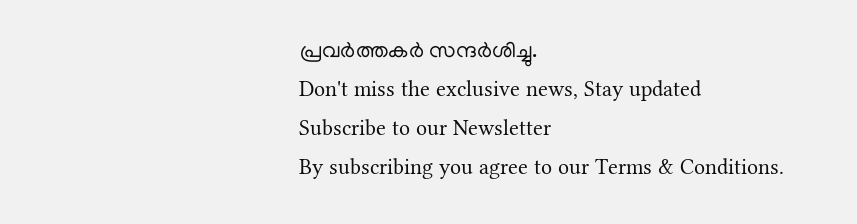പ്രവർത്തകർ സന്ദർശിച്ചു.
Don't miss the exclusive news, Stay updated
Subscribe to our Newsletter
By subscribing you agree to our Terms & Conditions.